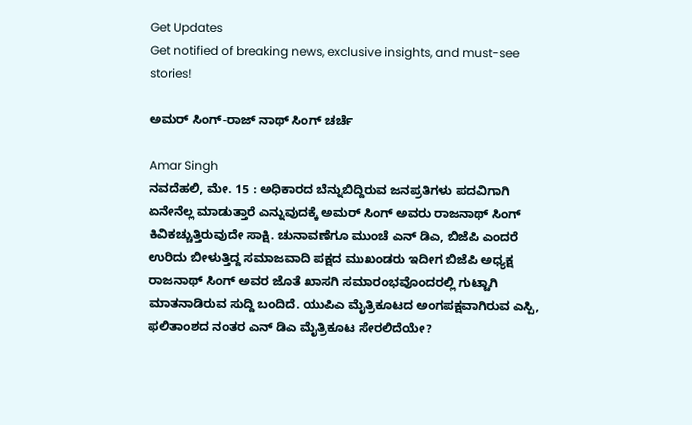Get Updates
Get notified of breaking news, exclusive insights, and must-see stories!

ಅಮರ್ ಸಿಂಗ್-ರಾಜ್ ನಾಥ್ ಸಿಂಗ್ ಚರ್ಚೆ

Amar Singh
ನವದೆಹಲಿ, ಮೇ. 15 : ಅಧಿಕಾರದ ಬೆನ್ನುಬಿದ್ದಿರುವ ಜನಪ್ರತಿಗಳು ಪದವಿಗಾಗಿ ಏನೇನೆಲ್ಲ ಮಾಡುತ್ತಾರೆ ಎನ್ನುವುದಕ್ಕೆ ಅಮರ್ ಸಿಂಗ್ ಅವರು ರಾಜನಾಥ್ ಸಿಂಗ್ ಕಿವಿಕಚ್ಚುತ್ತಿರುವುದೇ ಸಾಕ್ಷಿ. ಚುನಾವಣೆಗೂ ಮುಂಚೆ ಎನ್ ಡಿಎ, ಬಿಜೆಪಿ ಎಂದರೆ ಉರಿದು ಬೀಳುತ್ತಿದ್ದ ಸಮಾಜವಾದಿ ಪಕ್ಷದ ಮುಖಂಡರು ಇದೀಗ ಬಿಜೆಪಿ ಅಧ್ಯಕ್ಷ ರಾಜನಾಥ್ ಸಿಂಗ್ ಅವರ ಜೊತೆ ಖಾಸಗಿ ಸಮಾರಂಭವೊಂದರಲ್ಲಿ ಗುಟ್ಟಾಗಿ ಮಾತನಾಡಿರುವ ಸುದ್ದಿ ಬಂದಿದೆ. ಯುಪಿಎ ಮೈತ್ರಿಕೂಟದ ಅಂಗಪಕ್ಷವಾಗಿರುವ ಎಸ್ಪಿ, ಫಲಿತಾಂಶದ ನಂತರ ಎನ್ ಡಿಎ ಮೈತ್ರಿಕೂಟ ಸೇರಲಿದೆಯೇ?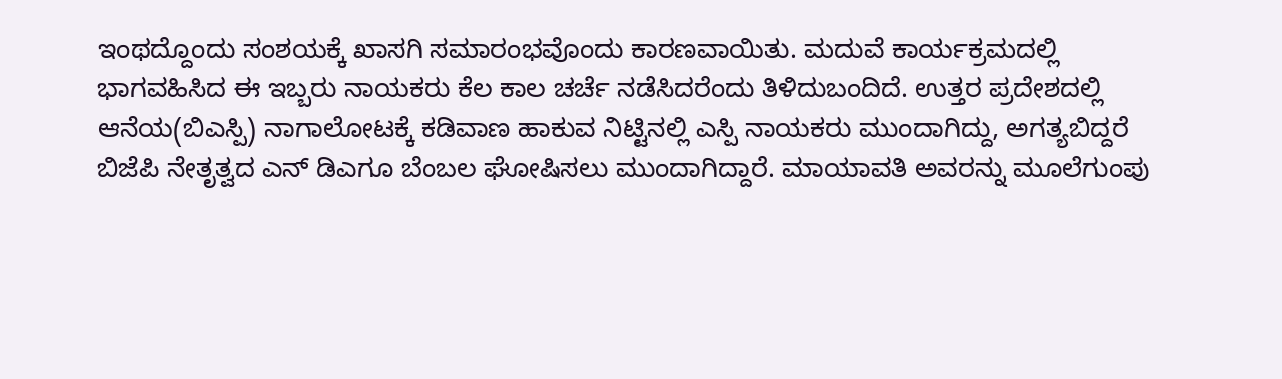ಇಂಥದ್ದೊಂದು ಸಂಶಯಕ್ಕೆ ಖಾಸಗಿ ಸಮಾರಂಭವೊಂದು ಕಾರಣವಾಯಿತು. ಮದುವೆ ಕಾರ್ಯಕ್ರಮದಲ್ಲಿ ಭಾಗವಹಿಸಿದ ಈ ಇಬ್ಬರು ನಾಯಕರು ಕೆಲ ಕಾಲ ಚರ್ಚೆ ನಡೆಸಿದರೆಂದು ತಿಳಿದುಬಂದಿದೆ. ಉತ್ತರ ಪ್ರದೇಶದಲ್ಲಿ ಆನೆಯ(ಬಿಎಸ್ಪಿ) ನಾಗಾಲೋಟಕ್ಕೆ ಕಡಿವಾಣ ಹಾಕುವ ನಿಟ್ಟಿನಲ್ಲಿ ಎಸ್ಪಿ ನಾಯಕರು ಮುಂದಾಗಿದ್ದು, ಅಗತ್ಯಬಿದ್ದರೆ ಬಿಜೆಪಿ ನೇತೃತ್ವದ ಎನ್ ಡಿಎಗೂ ಬೆಂಬಲ ಘೋಷಿಸಲು ಮುಂದಾಗಿದ್ದಾರೆ. ಮಾಯಾವತಿ ಅವರನ್ನು ಮೂಲೆಗುಂಪು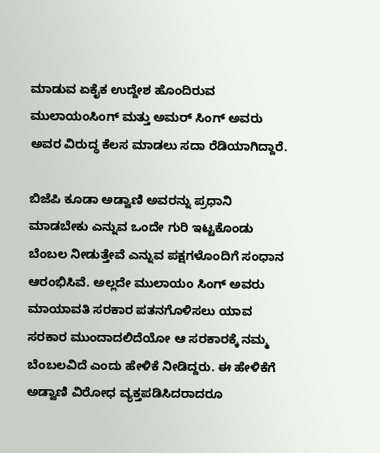ಮಾಡುವ ಏಕೈಕ ಉದ್ದೇಶ ಹೊಂದಿರುವ ಮುಲಾಯಂಸಿಂಗ್ ಮತ್ತು ಅಮರ್ ಸಿಂಗ್ ಅವರು ಅವರ ವಿರುದ್ಧ ಕೆಲಸ ಮಾಡಲು ಸದಾ ರೆಡಿಯಾಗಿದ್ದಾರೆ.

ಬಿಜೆಪಿ ಕೂಡಾ ಅಡ್ವಾಣಿ ಅವರನ್ನು ಪ್ರಧಾನಿ ಮಾಡಬೇಕು ಎನ್ನುವ ಒಂದೇ ಗುರಿ ಇಟ್ಟಕೊಂಡು ಬೆಂಬಲ ನೀಡುತ್ತೇವೆ ಎನ್ನುವ ಪಕ್ಷಗಳೊಂದಿಗೆ ಸಂಧಾನ ಆರಂಭಿಸಿವೆ. ಅಲ್ಲದೇ ಮುಲಾಯಂ ಸಿಂಗ್ ಅವರು ಮಾಯಾವತಿ ಸರಕಾರ ಪತನಗೊಳಿಸಲು ಯಾವ ಸರಕಾರ ಮುಂದಾದಲಿದೆಯೋ ಆ ಸರಕಾರಕ್ಕೆ ನಮ್ಮ ಬೆಂಬಲವಿದೆ ಎಂದು ಹೇಳಿಕೆ ನೀಡಿದ್ದರು. ಈ ಹೇಳಿಕೆಗೆ ಅಡ್ವಾಣಿ ವಿರೋಧ ವ್ಯಕ್ತಪಡಿಸಿದರಾದರೂ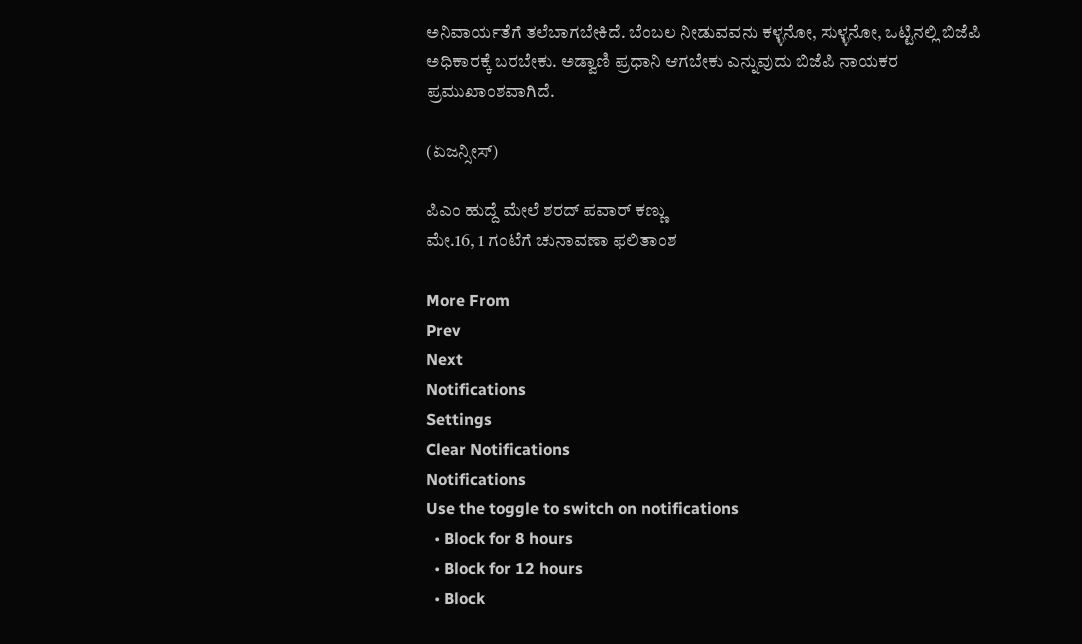ಅನಿವಾರ್ಯತೆಗೆ ತಲೆಬಾಗಬೇಕಿದೆ. ಬೆಂಬಲ ನೀಡುವವನು ಕಳ್ಳನೋ, ಸುಳ್ಳನೋ, ಒಟ್ಟಿನಲ್ಲಿ ಬಿಜೆಪಿ ಅಧಿಕಾರಕ್ಕೆ ಬರಬೇಕು. ಅಡ್ವಾಣಿ ಪ್ರಧಾನಿ ಆಗಬೇಕು ಎನ್ನುವುದು ಬಿಜೆಪಿ ನಾಯಕರ ಪ್ರಮುಖಾಂಶವಾಗಿದೆ.

(ಏಜನ್ಸೀಸ್)

ಪಿಎಂ ಹುದ್ದೆ ಮೇಲೆ ಶರದ್ ಪವಾರ್ ಕಣ್ಣು
ಮೇ.16, 1 ಗಂಟೆಗೆ ಚುನಾವಣಾ ಫಲಿತಾಂಶ

More From
Prev
Next
Notifications
Settings
Clear Notifications
Notifications
Use the toggle to switch on notifications
  • Block for 8 hours
  • Block for 12 hours
  • Block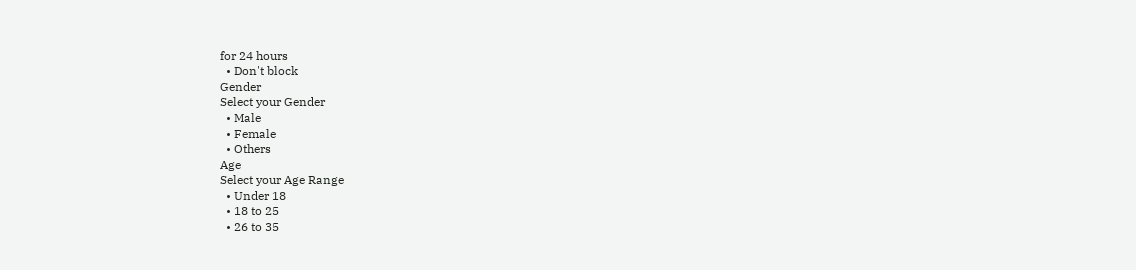for 24 hours
  • Don't block
Gender
Select your Gender
  • Male
  • Female
  • Others
Age
Select your Age Range
  • Under 18
  • 18 to 25
  • 26 to 35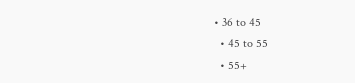• 36 to 45
  • 45 to 55
  • 55+